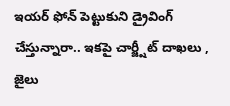ఇయర్ ఫోన్ పెట్టుకుని డ్రైవింగ్ చేస్తున్నారా.. ఇకపై చార్జ్షీట్ దాఖలు , జైలు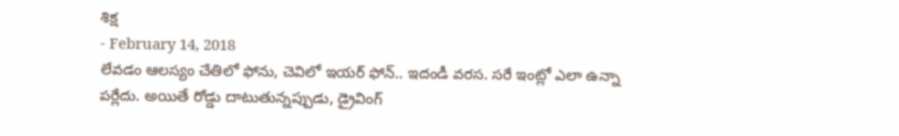శిక్ష
- February 14, 2018
లేవడం ఆలస్యం చేతిలో ఫోను, చెవిలో ఇయర్ ఫోన్.. ఇదండీ వరస. సరే ఇంట్లో ఎలా ఉన్నా పర్లేదు. అయితే రోడ్డు దాటుతున్నప్పుడు, డ్రైవింగ్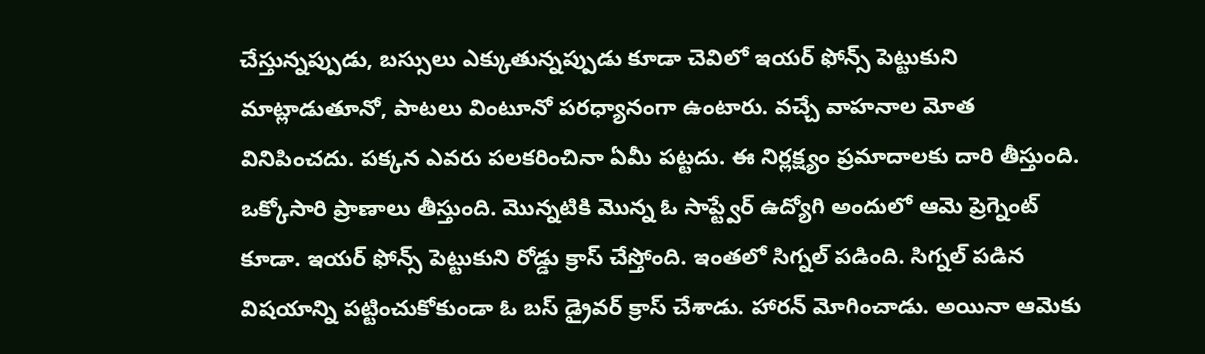చేస్తున్నప్పుడు, బస్సులు ఎక్కుతున్నప్పుడు కూడా చెవిలో ఇయర్ ఫోన్స్ పెట్టుకుని మాట్లాడుతూనో, పాటలు వింటూనో పరధ్యానంగా ఉంటారు. వచ్చే వాహనాల మోత వినిపించదు. పక్కన ఎవరు పలకరించినా ఏమీ పట్టదు. ఈ నిర్లక్ష్యం ప్రమాదాలకు దారి తీస్తుంది. ఒక్కోసారి ప్రాణాలు తీస్తుంది. మొన్నటికి మొన్న ఓ సాప్ట్వేర్ ఉద్యోగి అందులో ఆమె ప్రెగ్నెంట్ కూడా. ఇయర్ ఫోన్స్ పెట్టుకుని రోడ్డు క్రాస్ చేస్తోంది. ఇంతలో సిగ్నల్ పడింది. సిగ్నల్ పడిన విషయాన్ని పట్టించుకోకుండా ఓ బస్ డ్రైవర్ క్రాస్ చేశాడు. హారన్ మోగించాడు. అయినా ఆమెకు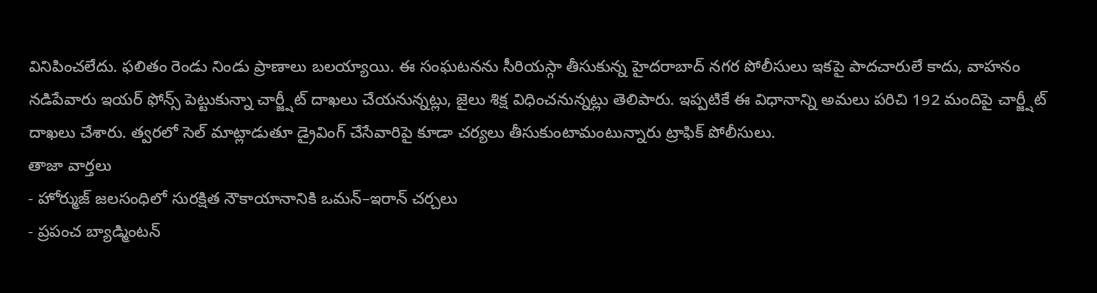వినిపించలేదు. ఫలితం రెండు నిండు ప్రాణాలు బలయ్యాయి. ఈ సంఘటనను సీరియస్గా తీసుకున్న హైదరాబాద్ నగర పోలీసులు ఇకపై పాదచారులే కాదు, వాహనం నడిపేవారు ఇయర్ ఫోన్స్ పెట్టుకున్నా చార్జ్షీట్ దాఖలు చేయనున్నట్లు, జైలు శిక్ష విధించనున్నట్లు తెలిపారు. ఇప్పటికే ఈ విధానాన్ని అమలు పరిచి 192 మందిపై చార్జ్షీట్ దాఖలు చేశారు. త్వరలో సెల్ మాట్లాడుతూ డ్రైవింగ్ చేసేవారిపై కూడా చర్యలు తీసుకుంటామంటున్నారు ట్రాఫిక్ పోలీసులు.
తాజా వార్తలు
- హోర్ముజ్ జలసంధిలో సురక్షిత నౌకాయానానికి ఒమన్–ఇరాన్ చర్చలు
- ప్రపంచ బ్యాడ్మింటన్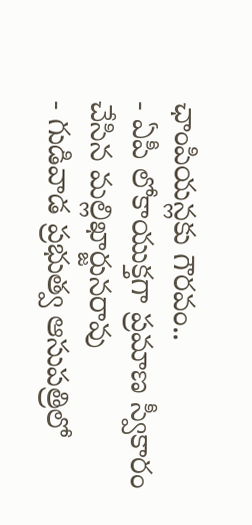ఛాంపియన్లకు గౌరవం..
- ఏపీ లోకాయుక్తగా ప్రమాణ స్వీకారం చేసిన మల్లిఖార్జునరావు
- గుడివాడ ప్రభుత్వ ఆసుపత్రిలో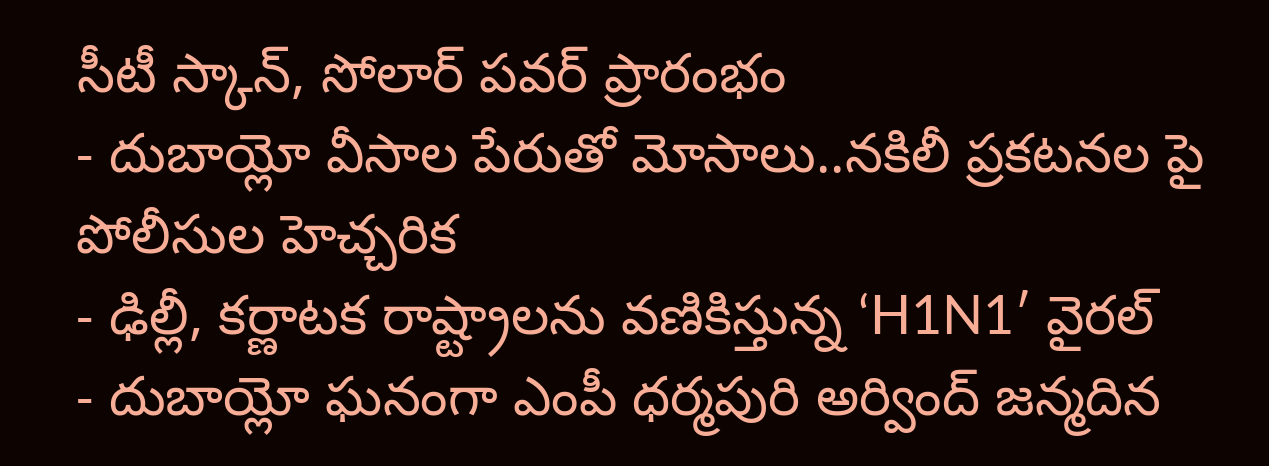సీటీ స్కాన్, సోలార్ పవర్ ప్రారంభం
- దుబాయ్లో వీసాల పేరుతో మోసాలు..నకిలీ ప్రకటనల పై పోలీసుల హెచ్చరిక
- ఢిల్లీ, కర్ణాటక రాష్ట్రాలను వణికిస్తున్న ‘H1N1′ వైరల్
- దుబాయ్లో ఘనంగా ఎంపీ ధర్మపురి అర్వింద్ జన్మదిన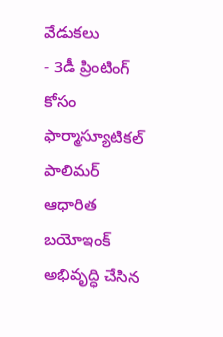వేడుకలు
- 3డీ ప్రింటింగ్ కోసం ఫార్మాస్యూటికల్ పాలిమర్ ఆధారిత బయోఇంక్ అభివృద్ధి చేసిన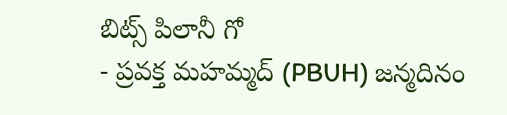బిట్స్ పిలానీ గో
- ప్రవక్త మహమ్మద్ (PBUH) జన్మదినం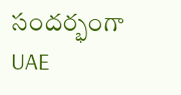సందర్భంగా UAE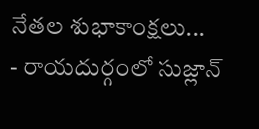నేతల శుభాకాంక్షలు...
- రాయదుర్గంలో సుజ్లాన్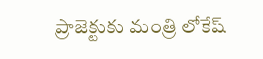ప్రాజెక్టుకు మంత్రి లోకేష్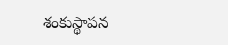శంకుస్థాపన